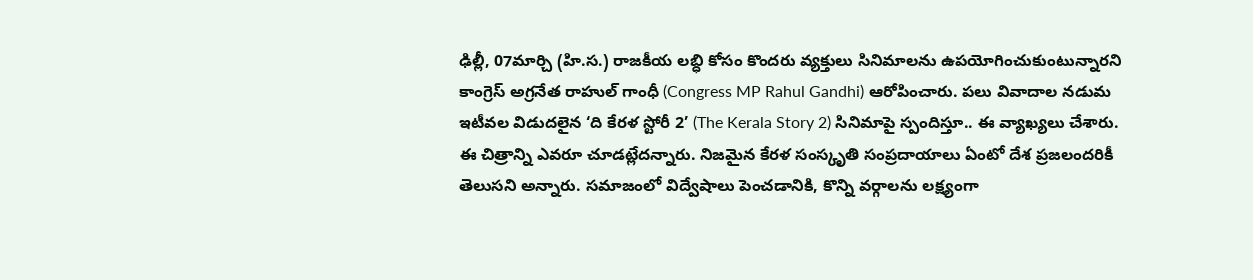ఢిల్లీ, 07మార్చి (హి.స.) రాజకీయ లబ్ధి కోసం కొందరు వ్యక్తులు సినిమాలను ఉపయోగించుకుంటున్నారని కాంగ్రెస్ అగ్రనేత రాహుల్ గాంధీ (Congress MP Rahul Gandhi) ఆరోపించారు. పలు వివాదాల నడుమ ఇటీవల విడుదలైన ‘ది కేరళ స్టోరీ 2’ (The Kerala Story 2) సినిమాపై స్పందిస్తూ.. ఈ వ్యాఖ్యలు చేశారు. ఈ చిత్రాన్ని ఎవరూ చూడట్లేదన్నారు. నిజమైన కేరళ సంస్కృతి సంప్రదాయాలు ఏంటో దేశ ప్రజలందరికీ తెలుసని అన్నారు. సమాజంలో విద్వేషాలు పెంచడానికి, కొన్ని వర్గాలను లక్ష్యంగా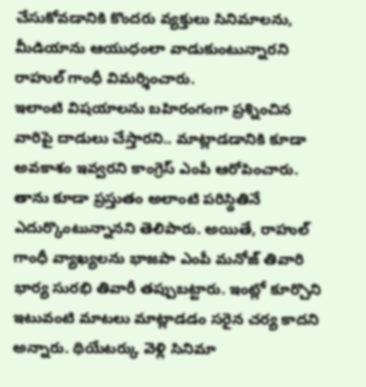చేసుకోవడానికి కొందరు వ్యక్తులు సినిమాలను, మీడియాను ఆయుధంలా వాడుకుంటున్నారని రాహుల్ గాంధీ విమర్శించారు.
ఇలాంటి విషయాలను బహిరంగంగా ప్రశ్నించిన వారిపై దాడులు చేస్తారని.. మాట్లాడడానికి కూడా అవకాశం ఇవ్వరని కాంగ్రెస్ ఎంపీ ఆరోపించారు. తాను కూడా ప్రస్తుతం అలాంటి పరిస్థితినే ఎదుర్కొంటున్నానని తెలిపారు. అయితే, రాహుల్ గాంధీ వ్యాఖ్యలను భాజపా ఎంపీ మనోజ్ తివారి భార్య సురభి తివారీ తప్పుబట్టారు. ఇంట్లో కూర్చొని ఇటువంటి మాటలు మాట్లాడడం సరైన చర్య కాదని అన్నారు. థియేటర్కు వెళ్లి సినిమా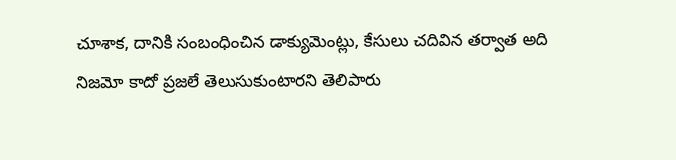చూశాక, దానికి సంబంధించిన డాక్యుమెంట్లు, కేసులు చదివిన తర్వాత అది నిజమో కాదో ప్రజలే తెలుసుకుంటారని తెలిపారు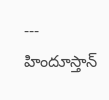---
హిందూస్తాన్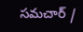సమచార్ /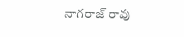నాగరాజ్ రావు